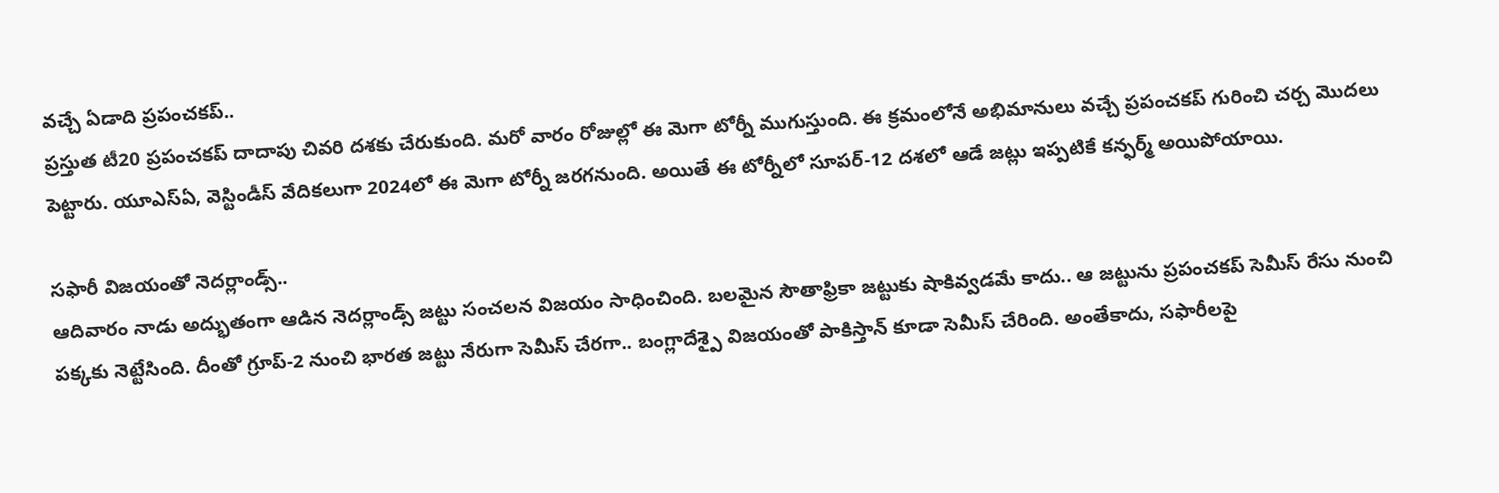వచ్చే ఏడాది ప్రపంచకప్..
ప్రస్తుత టీ20 ప్రపంచకప్ దాదాపు చివరి దశకు చేరుకుంది. మరో వారం రోజుల్లో ఈ మెగా టోర్నీ ముగుస్తుంది. ఈ క్రమంలోనే అభిమానులు వచ్చే ప్రపంచకప్ గురించి చర్చ మొదలు పెట్టారు. యూఎస్ఏ, వెస్టిండీస్ వేదికలుగా 2024లో ఈ మెగా టోర్నీ జరగనుంది. అయితే ఈ టోర్నీలో సూపర్-12 దశలో ఆడే జట్లు ఇప్పటికే కన్ఫర్మ్ అయిపోయాయి.

సఫారీ విజయంతో నెదర్లాండ్స్..
ఆదివారం నాడు అద్భుతంగా ఆడిన నెదర్లాండ్స్ జట్టు సంచలన విజయం సాధించింది. బలమైన సౌతాఫ్రికా జట్టుకు షాకివ్వడమే కాదు.. ఆ జట్టును ప్రపంచకప్ సెమీస్ రేసు నుంచి పక్కకు నెట్టేసింది. దీంతో గ్రూప్-2 నుంచి భారత జట్టు నేరుగా సెమీస్ చేరగా.. బంగ్లాదేశ్పై విజయంతో పాకిస్తాన్ కూడా సెమీస్ చేరింది. అంతేకాదు, సఫారీలపై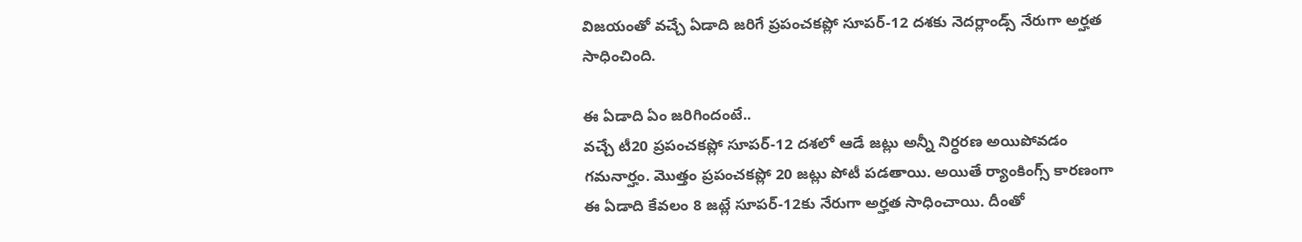విజయంతో వచ్చే ఏడాది జరిగే ప్రపంచకప్లో సూపర్-12 దశకు నెదర్లాండ్స్ నేరుగా అర్హత సాధించింది.

ఈ ఏడాది ఏం జరిగిందంటే..
వచ్చే టీ20 ప్రపంచకప్లో సూపర్-12 దశలో ఆడే జట్లు అన్నీ నిర్ధరణ అయిపోవడం గమనార్హం. మొత్తం ప్రపంచకప్లో 20 జట్లు పోటీ పడతాయి. అయితే ర్యాంకింగ్స్ కారణంగా ఈ ఏడాది కేవలం 8 జట్లే సూపర్-12కు నేరుగా అర్హత సాధించాయి. దీంతో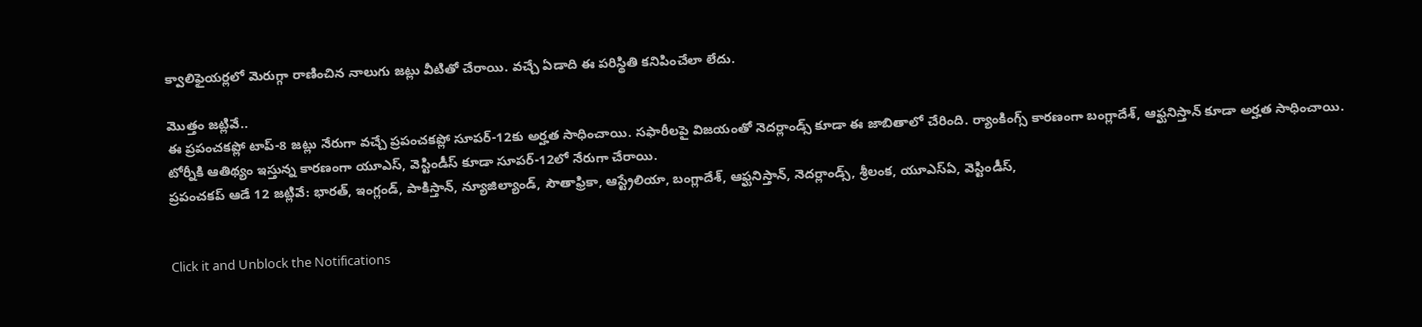క్వాలిఫైయర్లలో మెరుగ్గా రాణించిన నాలుగు జట్లు వీటితో చేరాయి. వచ్చే ఏడాది ఈ పరిస్థితి కనిపించేలా లేదు.

మొత్తం జట్లివే..
ఈ ప్రపంచకప్లో టాప్-8 జట్లు నేరుగా వచ్చే ప్రపంచకప్లో సూపర్-12కు అర్హత సాధించాయి. సఫారీలపై విజయంతో నెదర్లాండ్స్ కూడా ఈ జాబితాలో చేరింది. ర్యాంకింగ్స్ కారణంగా బంగ్లాదేశ్, ఆఫ్ఘనిస్తాన్ కూడా అర్హత సాధించాయి. టోర్నీకి ఆతిథ్యం ఇస్తున్న కారణంగా యూఎస్, వెస్టిండీస్ కూడా సూపర్-12లో నేరుగా చేరాయి.
ప్రపంచకప్ ఆడే 12 జట్లివే: భారత్, ఇంగ్లండ్, పాకిస్తాన్, న్యూజిల్యాండ్, సౌతాఫ్రికా, ఆస్ట్రేలియా, బంగ్లాదేశ్, ఆఫ్ఘనిస్తాన్, నెదర్లాండ్స్, శ్రీలంక, యూఎస్ఏ, వెస్టిండీస్,


Click it and Unblock the Notifications